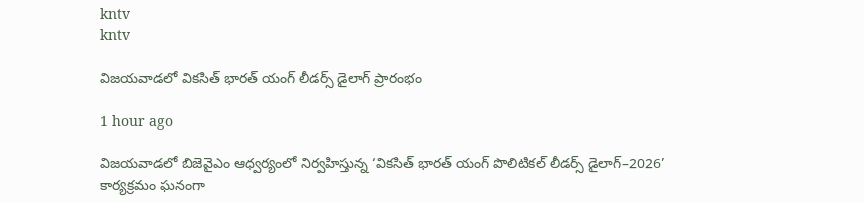kntv
kntv

విజయవాడలో వికసిత్ భారత్ యంగ్ లీడర్స్ డైలాగ్ ప్రారంభం

1 hour ago

విజయవాడలో బిజెవైఎం ఆధ్వర్యంలో నిర్వహిస్తున్న ‘వికసిత్ భారత్ యంగ్ పొలిటికల్ లీడర్స్ డైలాగ్–2026’ కార్యక్రమం ఘనంగా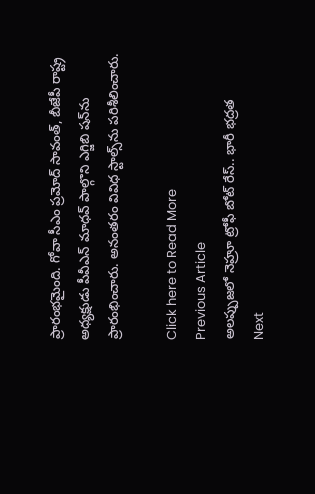ప్రారంభమైంది. గోవా సీఎం ప్రమోద్ సావంత్, బీజేపీ రాష్ట్ర అధ్యక్షుడు పీవీఎన్ మాధవ్ పాల్గొని ఎగ్జిబి షన్‌ను ప్రారంభించారు. అనంతరం వివిధ స్టాల్స్‌ను పరిశీలించారు.

Click here to Read More
Previous Article
అలప్పుజలో నెహ్రూ ట్రోఫీ బోట్‌ రేస్‌.. భారీ భద్రత
Next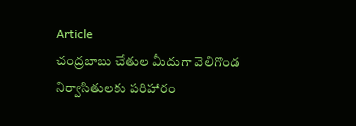Article
చంద్రబాబు చేతుల మీదుగా వెలిగొండ నిర్వాసితులకు పరిహారం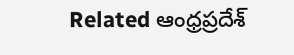Related ఆంధ్రప్రదేశ్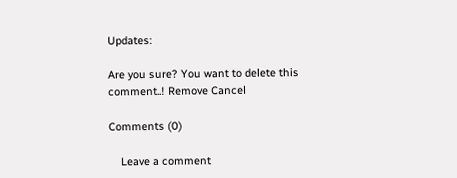Updates:

Are you sure? You want to delete this comment..! Remove Cancel

Comments (0)

    Leave a comment